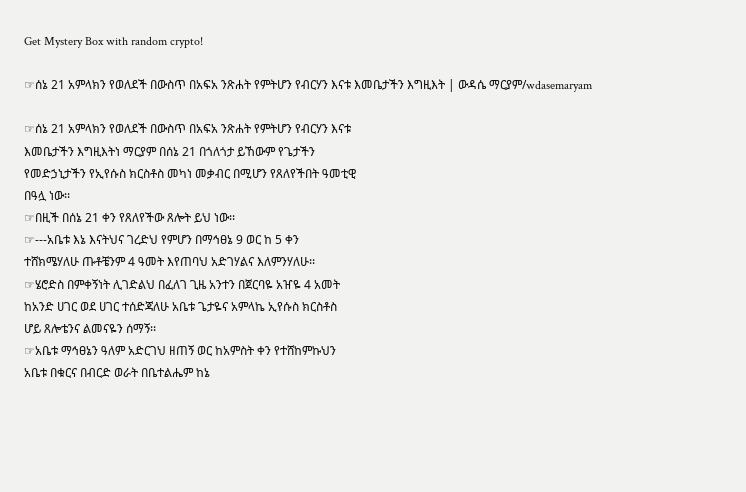Get Mystery Box with random crypto!

☞ሰኔ 21 አምላክን የወለደች በውስጥ በአፍአ ንጽሐት የምትሆን የብርሃን እናቱ እመቤታችን እግዚእት | ውዳሴ ማርያም/wdasemaryam

☞ሰኔ 21 አምላክን የወለደች በውስጥ በአፍአ ንጽሐት የምትሆን የብርሃን እናቱ
እመቤታችን እግዚእትነ ማርያም በሰኔ 21 በጎለጎታ ይኸውም የጌታችን
የመድኃኒታችን የኢየሱስ ክርስቶስ መካነ መቃብር በሚሆን የጸለየችበት ዓመቲዊ
በዓሏ ነው፡፡
☞በዚች በሰኔ 21 ቀን የጸለየችው ጸሎት ይህ ነው፡፡
☞---አቤቱ እኔ እናትህና ገረድህ የምሆን በማኅፀኔ 9 ወር ከ 5 ቀን
ተሸክሜሃለሁ ጡቶቼንም 4 ዓመት እየጠባህ አድገሃልና እለምንሃለሁ፡፡
☞ሄሮድስ በምቀኝነት ሊገድልህ በፈለገ ጊዜ አንተን በጀርባዬ አዠዬ 4 አመት
ከአንድ ሀገር ወደ ሀገር ተሰድጃለሁ አቤቱ ጌታዬና አምላኬ ኢየሱስ ክርስቶስ
ሆይ ጸሎቴንና ልመናዬን ሰማኝ፡፡
☞አቤቱ ማኅፀኔን ዓለም አድርገህ ዘጠኝ ወር ከአምስት ቀን የተሸከምኩህን
አቤቱ በቁርና በብርድ ወራት በቤተልሔም ከኔ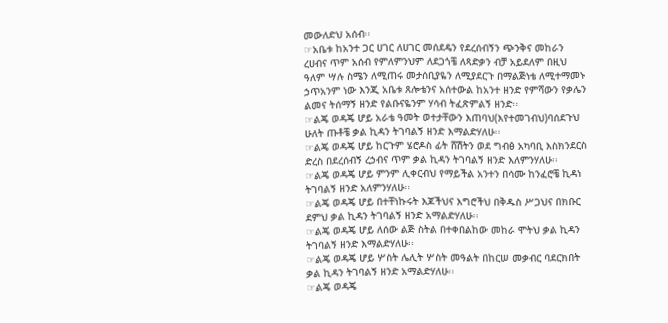መውለድህ አሰብ፡፡
☞አቤቱ ከአንተ ጋር ሀገር ለሀገር መሰደዴን የደረሰብኝን ጭንቅና መከራን
ረሀብና ጥም አሰብ የምለምንህም ለደጋጎቼ ለጻድቃን ብቻ አይደለም በዚህ
ዓለም ሣሉ ስሜን ለሚጠሩ መታሰቢያዬን ለሚያደርጉ በማልጅነቴ ለሚተማመኑ
ኃጥአንም ነው እንጂ አቤቱ ጸሎቴንና አሰተውል ከአንተ ዘንድ የምሻውን የቃሌን
ልመና ትሰማኝ ዘንድ የልቡናዬንም ሃሳብ ትፈጽምልኝ ዘንድ፡፡
☞ልጄ ወዳጄ ሆይ አራቴ ዓመት ወተታቸውን እጠባህ(እየተመገብህ)ባሰደጉህ
ሁለት ጡቶቼ ቃል ኪዳን ትገባልኝ ዘንድ እማልድሃለሁ፡፡
☞ልጄ ወዳጄ ሆይ ከርጉም ሄሮዶስ ፊት ሸሽትን ወደ ግብፅ አካባቢ እስክንደርስ
ድረስ በደረሰብኝ ረኃብና ጥም ቃል ኪዳን ትገባልኝ ዘንድ እለምንሃለሁ፡፡
☞ልጄ ወዳጄ ሆይ ምንም ሊቀርብህ የማይችል አንተን በሳሙ ከንፈሮቼ ኪዳነ
ትገባልኝ ዘንድ አለምንሃለሁ፡፡
☞ልጄ ወዳጄ ሆይ በተቸነኩሩት እጆችህና እግሮችህ በቅዱስ ሥጋህና በክቡር
ደምህ ቃል ኪዳን ትገባልኝ ዘንድ አማልድሃለሁ፡፡
☞ልጄ ወዳጄ ሆይ ለሰው ልጅ ስትል በተቀበልከው መከራ ሞትህ ቃል ኪዳን
ትገባልኝ ዘንድ እማልድሃለሁ፡፡
☞ልጄ ወዳጄ ሆይ ሦስት ሌሊት ሦስት መዓልት በከርሠ መቃብር ባደርክበት
ቃል ኪዳን ትገባልኝ ዘንድ አማልድሃለሁ፡፡
☞ልጄ ወዳጄ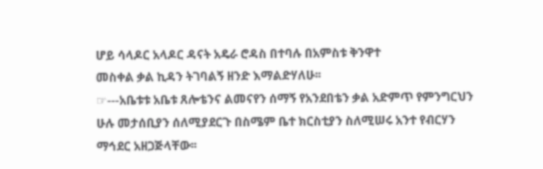ሆይ ሳላዶር አላዶር ዳናት አዴራ ሮዳስ በተባሉ በአምስቱ ቅንዋተ
መስቀል ቃል ኪዳን ትገባልኝ ዘንድ እማልድሃለሁ፡፡
☞---አቤቱቱ አቤቱ ጸሎቴንና ልመናየን ሰማኝ የአንደበቴን ቃል አድምጥ የምንግርህን ሁሉ መታሰቢያን ሰለሚያደርጉ በስሜም ቤተ ክርስቲያን ስለሚሠሩ አንተ የብርሃን ማኅደር አዘጋጅላቸው፡፡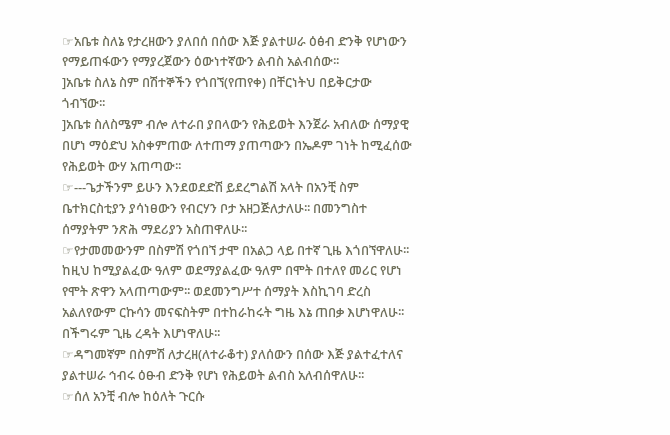☞አቤቱ ስለኔ የታረዘውን ያለበሰ በሰው እጅ ያልተሠራ ዕፅብ ድንቅ የሆነውን የማይጠፋውን የማያረጀውን ዕውነተኛውን ልብስ አልብሰው፡፡
]አቤቱ ስለኔ ስም በሽተኞችን የጎበኘ(የጠየቀ) በቸርነትህ በይቅርታው ጎብኘው፡፡
]አቤቱ ስለስሜም ብሎ ለተራበ ያበላውን የሕይወት እንጀራ አብለው ሰማያዊ በሆነ ማዕድህ አስቀምጠው ለተጠማ ያጠጣውን በኤዶም ገነት ከሚፈሰው የሕይወት ውሃ አጠጣው፡፡
☞---ጌታችንም ይሁን እንደወደድሽ ይደረግልሽ አላት በአንቺ ስም ቤተክርስቲያን ያሳነፀውን የብርሃን ቦታ አዘጋጅለታለሁ፡፡ በመንግስተ ሰማያትም ንጽሕ ማደሪያን አስጠዋለሁ፡፡
☞የታመመውንም በስምሽ የጎበኘ ታሞ በአልጋ ላይ በተኛ ጊዜ እጎበኘዋለሁ፡፡ ከዚህ ከሚያልፈው ዓለም ወደማያልፈው ዓለም በሞት በተለየ መሪር የሆነ የሞት ጽዋን አላጠጣውም፡፡ ወደመንግሥተ ሰማያት እስኪገባ ድረስ አልለየውም ርኩሳን መናፍስትም በተከራከሩት ግዜ እኔ ጠበቃ እሆነዋለሁ፡፡ በችግሩም ጊዜ ረዳት እሆነዋለሁ፡፡
☞ዳግመኛም በስምሽ ለታረዘ(ለተራቆተ) ያለሰውን በሰው እጅ ያልተፈተለና ያልተሠራ ኅብሩ ዕፁብ ድንቅ የሆነ የሕይወት ልብስ አለብሰዋለሁ፡፡
☞ሰለ አንቺ ብሎ ከዕለት ጉርሱ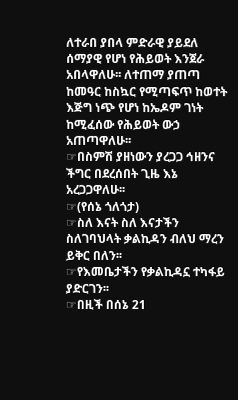ለተራበ ያበላ ምድራዊ ያይደለ ሰማያዊ የሆነ የሕይወት እንጀራ አበላዋለሁ፡፡ ለተጠማ ያጠጣ ከመዓር ከስኳር የሚጣፍጥ ከወተት እጅግ ነጭ የሆነ ከኤዶም ገነት ከሚፈሰው የሕይወት ውኃ አጠጣዋለሁ፡፡
☞በስምሽ ያዘነውን ያረጋጋ ኅዘንና ችግር በደረሰበት ጊዜ እኔ አረጋጋዋለሁ፡፡
☞(የሰኔ ጎለጎታ)
☞ስለ እናት ስለ እናታችን ስለገባህላት ቃልኪዳን ብለህ ማረን ይቅር በለን፡፡
☞የእመቤታችን የቃልኪዳኗ ተካፋይ ያድርገን፡፡
☞በዚች በሰኔ 21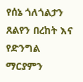የሰኔ ጎለጎልታን ጸልየን በረከት እና የድንግል ማርያምን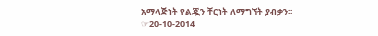አማላጅነት የልጇን ቸርነት ለማግኘት ያብቃን፡፡
☞20-10-2014